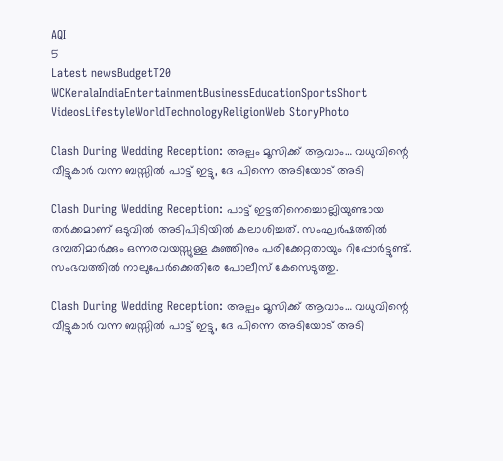AQI
5
Latest newsBudgetT20 WCKeralaIndiaEntertainmentBusinessEducationSportsShort VideosLifestyleWorldTechnologyReligionWeb StoryPhoto

Clash During Wedding Reception: അല്പം മൂസിക്ക് ആവാം… വധുവിന്റെ വീട്ടുകാർ വന്ന ബസ്സിൽ പാട്ട് ഇട്ടു, ദേ പിന്നെ അടിയോട് അടി

Clash During Wedding Reception: പാട്ട് ഇട്ടതിനെച്ചൊല്ലിയുണ്ടായ തർക്കമാണ് ഒടുവിൽ അടിപിടിയിൽ കലാശിച്ചത്. സംഘർഷത്തിൽ ദമ്പതിമാർക്കും ഒന്നരവയസ്സുള്ള കുഞ്ഞിനും പരിക്കേറ്റതായും റിപ്പോർട്ടുണ്ട്. സംഭവത്തിൽ നാലുപേർക്കെതിരേ പോലീസ് കേസെടുത്തു.

Clash During Wedding Reception: അല്പം മൂസിക്ക് ആവാം… വധുവിന്റെ വീട്ടുകാർ വന്ന ബസ്സിൽ പാട്ട് ഇട്ടു, ദേ പിന്നെ അടിയോട് അടി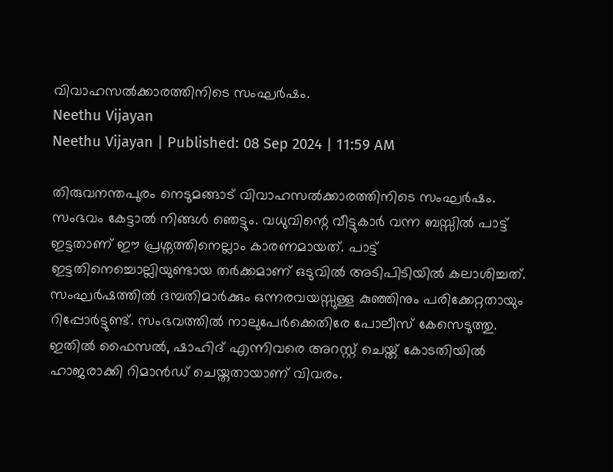വിവാഹസൽക്കാരത്തിനിടെ സംഘർഷം.
Neethu Vijayan
Neethu Vijayan | Published: 08 Sep 2024 | 11:59 AM

തിരുവനന്തപുരം നെടുമങ്ങാട് വിവാഹസൽക്കാരത്തിനിടെ സംഘർഷം. സംഭവം കേട്ടാൽ നിങ്ങൾ ഞെട്ടും. വധുവിന്റെ വീട്ടുകാർ വന്ന ബസ്സിൽ പാട്ട് ഇട്ടതാണ് ഈ പ്രശ്നത്തിനെല്ലാം കാരണമായത്. പാട്ട് ഇട്ടതിനെച്ചൊല്ലിയുണ്ടായ തർക്കമാണ് ഒടുവിൽ അടിപിടിയിൽ കലാശിച്ചത്. സംഘർഷത്തിൽ ദമ്പതിമാർക്കും ഒന്നരവയസ്സുള്ള കുഞ്ഞിനും പരിക്കേറ്റതായും റിപ്പോർട്ടുണ്ട്. സംഭവത്തിൽ നാലുപേർക്കെതിരേ പോലീസ് കേസെടുത്തു. ഇതിൽ ഫൈസൽ, ഷാഹിദ് എന്നിവരെ അറസ്റ്റ് ചെയ്ത് കോടതിയിൽ ഹാജരാക്കി റിമാൻഡ് ചെയ്തതായാണ് വിവരം.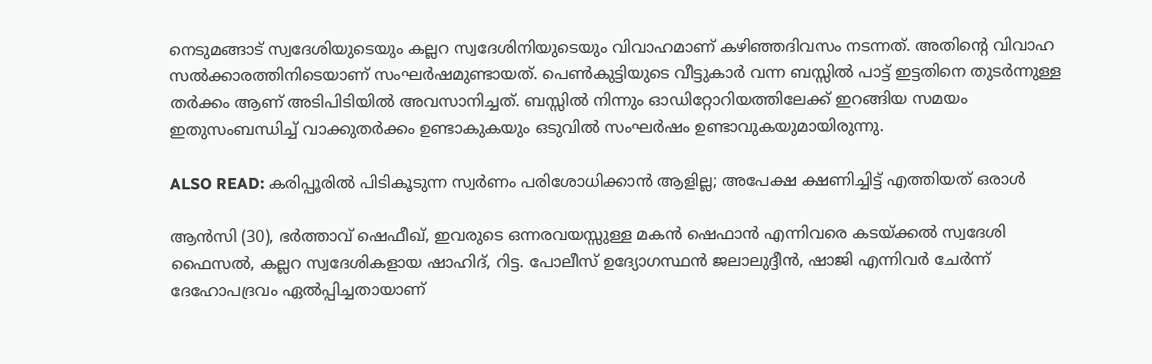നെടുമങ്ങാട് സ്വദേശിയുടെയും കല്ലറ സ്വദേശിനിയുടെയും വിവാഹമാണ് കഴിഞ്ഞദിവസം നടന്നത്. അതിൻ്റെ വിവാഹ സൽക്കാരത്തിനിടെയാണ് സംഘർഷമുണ്ടായത്. പെൺകുട്ടിയുടെ വീട്ടുകാർ വന്ന ബസ്സിൽ പാട്ട് ഇട്ടതിനെ തുടർന്നുള്ള തർക്കം ആണ് അടിപിടിയിൽ അവസാനിച്ചത്. ബസ്സിൽ നിന്നും ഓഡിറ്റോറിയത്തിലേക്ക് ഇറങ്ങിയ സമയം ഇതുസംബന്ധിച്ച് വാക്കുതർക്കം ഉണ്ടാകുകയും ഒടുവിൽ സംഘർഷം ഉണ്ടാവുകയുമായിരുന്നു.

ALSO READ: കരിപ്പൂരിൽ പിടികൂടുന്ന സ്വർണം പരിശോധിക്കാൻ ആളില്ല; അപേക്ഷ ക്ഷണിച്ചിട്ട് എത്തിയത് ഒരാൾ

ആൻസി (30), ഭർത്താവ് ഷെഫീഖ്, ഇവരുടെ ഒന്നരവയസ്സുള്ള മകൻ ഷെഫാൻ എന്നിവരെ കടയ്ക്കൽ സ്വദേശി ഫൈസൽ, കല്ലറ സ്വദേശികളായ ഷാഹിദ്, റിട്ട. പോലീസ് ഉദ്യോഗസ്ഥൻ ജലാലുദ്ദീൻ, ഷാജി എന്നിവർ ചേർന്ന് ദേഹോപദ്രവം ഏൽപ്പിച്ചതായാണ്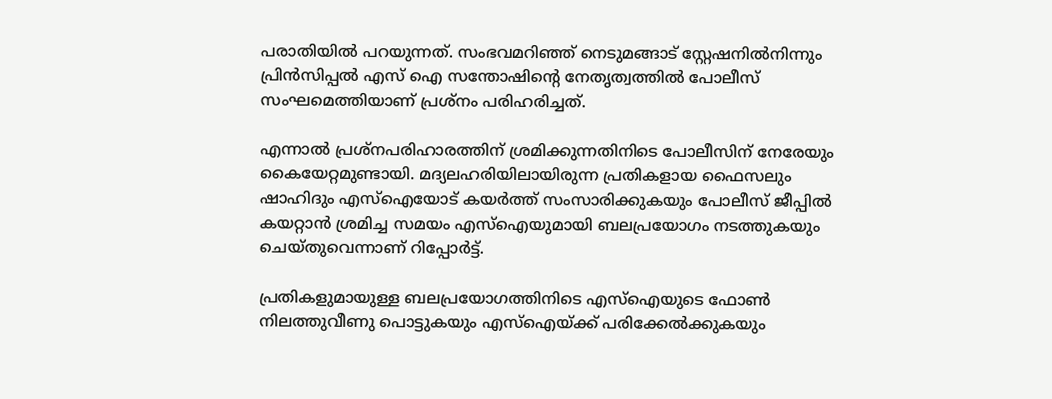പരാതിയിൽ പറയുന്നത്. സംഭവമറിഞ്ഞ് നെടുമങ്ങാട് സ്റ്റേഷനിൽനിന്നും പ്രിൻസിപ്പൽ എസ് ഐ സന്തോഷിന്റെ നേതൃത്വത്തിൽ പോലീസ് സംഘമെത്തിയാണ് പ്രശ്നം പരിഹരിച്ചത്.

എന്നാൽ പ്രശ്‌നപരിഹാരത്തിന് ശ്രമിക്കുന്നതിനിടെ പോലീസിന് നേരേയും കൈയേറ്റമുണ്ടായി. മദ്യലഹരിയിലായിരുന്ന പ്രതികളായ ഫൈസലും ഷാഹിദും എസ്ഐയോട് കയർത്ത് സംസാരിക്കുകയും പോലീസ് ജീപ്പിൽ കയറ്റാൻ ശ്രമിച്ച സമയം എസ്ഐയുമായി ബലപ്രയോഗം നടത്തുകയും ചെയ്തുവെന്നാണ് റിപ്പോർട്ട്.

പ്രതികളുമായുള്ള ബലപ്രയോഗത്തിനിടെ എസ്ഐയുടെ ഫോൺ നിലത്തുവീണു പൊട്ടുകയും എസ്ഐയ്ക്ക് പരിക്കേൽക്കുകയും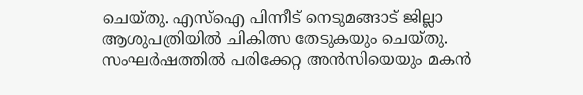ചെയ്തു. എസ്ഐ പിന്നീട് നെടുമങ്ങാട് ജില്ലാ ആശുപത്രിയിൽ ചികിത്സ തേടുകയും ചെയ്തു. സംഘർഷത്തിൽ പരിക്കേറ്റ അൻസിയെയും മകൻ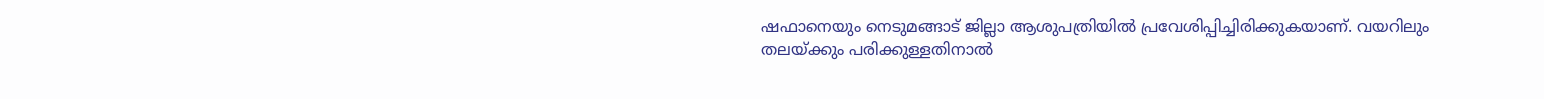ഷഫാനെയും നെടുമങ്ങാട് ജില്ലാ ആശുപത്രിയിൽ പ്രവേശിപ്പിച്ചിരിക്കുകയാണ്. വയറിലും തലയ്ക്കും പരിക്കുള്ളതിനാൽ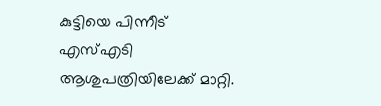കുട്ടിയെ പിന്നീട് എസ്എടി ആശുപത്രിയിലേക്ക് മാറ്റി.